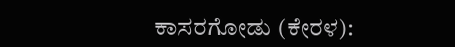ಕಾಸರಗೋಡು (ಕೇರಳ):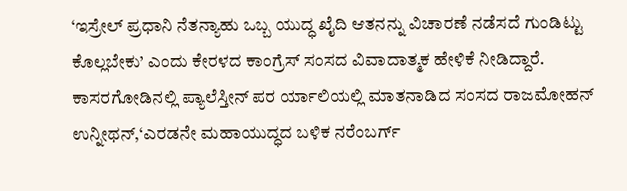‘ಇಸ್ರೇಲ್ ಪ್ರಧಾನಿ ನೆತನ್ಯಾಹು ಒಬ್ಬ ಯುದ್ಧ ಖೈದಿ ಆತನನ್ನು ವಿಚಾರಣೆ ನಡೆಸದೆ ಗುಂಡಿಟ್ಟು ಕೊಲ್ಲಬೇಕು’ ಎಂದು ಕೇರಳದ ಕಾಂಗ್ರೆಸ್ ಸಂಸದ ವಿವಾದಾತ್ಮಕ ಹೇಳಿಕೆ ನೀಡಿದ್ದಾರೆ. ಕಾಸರಗೋಡಿನಲ್ಲಿ ಪ್ಯಾಲೆಸ್ತೀನ್ ಪರ ರ್ಯಾಲಿಯಲ್ಲಿ ಮಾತನಾಡಿದ ಸಂಸದ ರಾಜಮೋಹನ್ ಉನ್ನೀಥನ್,‘ಎರಡನೇ ಮಹಾಯುದ್ಧದ ಬಳಿಕ ನರೆಂಬರ್ಗ್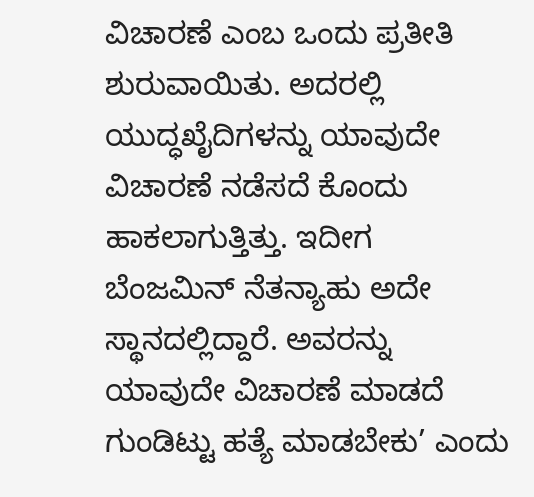ವಿಚಾರಣೆ ಎಂಬ ಒಂದು ಪ್ರತೀತಿ ಶುರುವಾಯಿತು. ಅದರಲ್ಲಿ ಯುದ್ಧಖೈದಿಗಳನ್ನು ಯಾವುದೇ ವಿಚಾರಣೆ ನಡೆಸದೆ ಕೊಂದು ಹಾಕಲಾಗುತ್ತಿತ್ತು. ಇದೀಗ ಬೆಂಜಮಿನ್ ನೆತನ್ಯಾಹು ಅದೇ ಸ್ಥಾನದಲ್ಲಿದ್ದಾರೆ. ಅವರನ್ನು ಯಾವುದೇ ವಿಚಾರಣೆ ಮಾಡದೆ ಗುಂಡಿಟ್ಟು ಹತ್ಯೆ ಮಾಡಬೇಕು’ ಎಂದು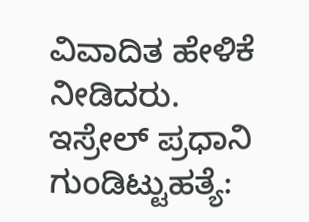ವಿವಾದಿತ ಹೇಳಿಕೆ ನೀಡಿದರು.
ಇಸ್ರೇಲ್ ಪ್ರಧಾನಿ ಗುಂಡಿಟ್ಟುಹತ್ಯೆ: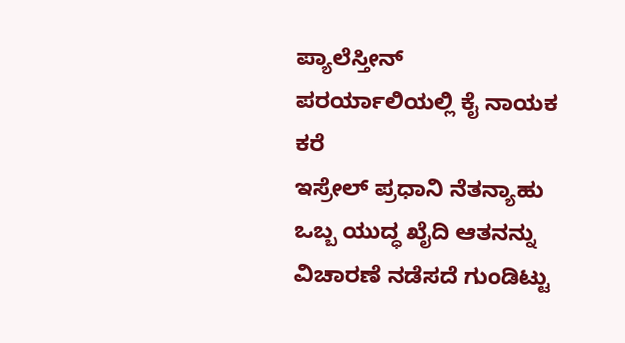ಪ್ಯಾಲೆಸ್ತೀನ್ ಪರರ್ಯಾಲಿಯಲ್ಲಿ ಕೈ ನಾಯಕ ಕರೆ
ಇಸ್ರೇಲ್ ಪ್ರಧಾನಿ ನೆತನ್ಯಾಹು ಒಬ್ಬ ಯುದ್ಧ ಖೈದಿ ಆತನನ್ನು ವಿಚಾರಣೆ ನಡೆಸದೆ ಗುಂಡಿಟ್ಟು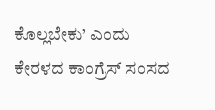ಕೊಲ್ಲಬೇಕು’ ಎಂದು ಕೇರಳದ ಕಾಂಗ್ರೆಸ್ ಸಂಸದ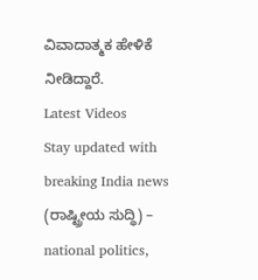ವಿವಾದಾತ್ಮಕ ಹೇಳಿಕೆ ನೀಡಿದ್ದಾರೆ.
Latest Videos
Stay updated with breaking India news (ರಾಷ್ಟ್ರೀಯ ಸುದ್ಧಿ) – national politics,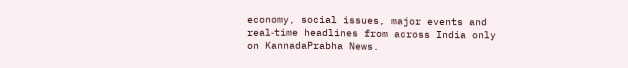economy, social issues, major events and real‑time headlines from across India only on KannadaPrabha News.